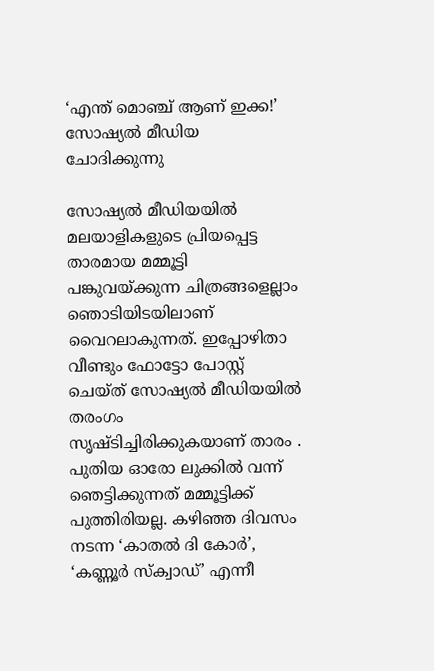‘എന്ത് മൊഞ്ച് ആണ് ഇക്ക!’ സോഷ്യൽ മീഡിയ ചോദിക്കുന്നു

സോഷ്യല്‍ മീഡിയയില്‍ മലയാളികളുടെ പ്രിയപ്പെട്ട താരമായ മമ്മൂട്ടി പങ്കുവയ്ക്കുന്ന ചിത്രങ്ങളെല്ലാം ഞൊടിയിടയിലാണ് വൈറലാകുന്നത്. ഇപ്പോഴിതാ വീണ്ടും ഫോട്ടോ പോസ്റ്റ് ചെയ്ത് സോഷ്യല്‍ മീഡിയയില്‍ തരംഗം സൃഷ്ടിച്ചിരിക്കുകയാണ് താരം . പുതിയ ഓരോ ലുക്കില്‍ വന്ന് ഞെട്ടിക്കുന്നത് മമ്മൂട്ടിക്ക് പുത്തിരിയല്ല. കഴിഞ്ഞ ദിവസം നടന്ന ‘കാതല്‍ ദി കോര്‍’, ‘കണ്ണൂര്‍ സ്‌ക്വാഡ്’ എന്നീ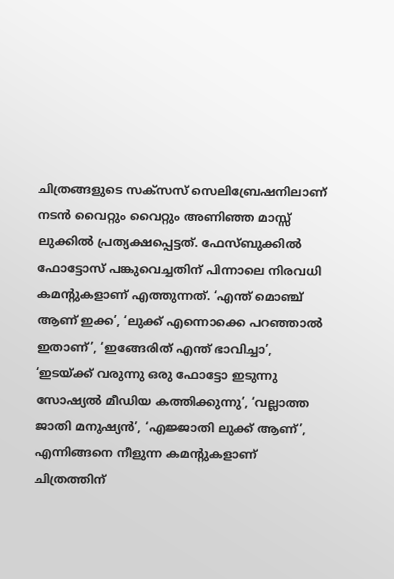ചിത്രങ്ങളുടെ സക്‌സസ് സെലിബ്രേഷനിലാണ് നടന്‍ വൈറ്റും വൈറ്റും അണിഞ്ഞ മാസ്സ് ലുക്കില്‍ പ്രത്യക്ഷപ്പെട്ടത്. ഫേസ്ബുക്കില്‍ ഫോട്ടോസ് പങ്കുവെച്ചതിന് പിന്നാലെ നിരവധി കമന്‍റുകളാണ് എത്തുന്നത്. ‘എന്ത് മൊഞ്ച് ആണ് ഇക്ക’, ‘ലുക്ക് എന്നൊക്കെ പറഞ്ഞാല്‍ ഇതാണ്’, ‘ഇങ്ങേരിത് എന്ത് ഭാവിച്ചാ’, ‘ഇടയ്ക്ക് വരുന്നു ഒരു ഫോട്ടോ ഇടുന്നു സോഷ്യല്‍ മീഡിയ കത്തിക്കുന്നു’, ‘വല്ലാത്ത ജാതി മനുഷ്യന്‍’, ‘എജ്ജാതി ലുക്ക് ആണ്’, എന്നിങ്ങനെ നീളുന്ന കമന്‍റുകളാണ് ചിത്രത്തിന്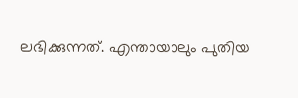ലഭിക്കുന്നത്. എന്തായാലും പുതിയ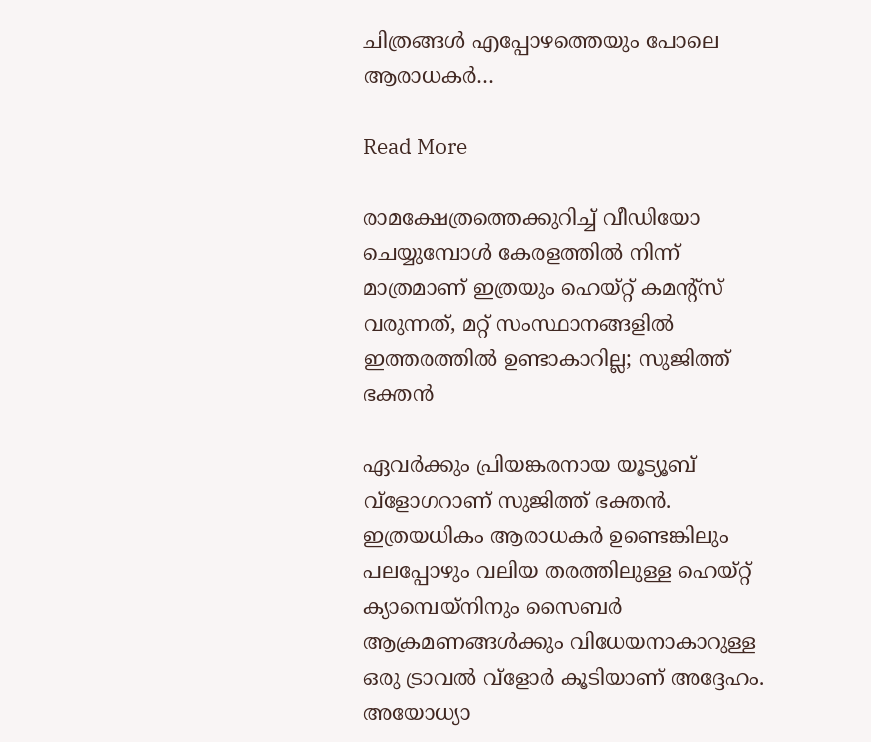ചിത്രങ്ങള്‍ എപ്പോഴത്തെയും പോലെ ആരാധകര്‍…

Read More

രാമക്ഷേത്രത്തെക്കുറിച്ച് വീഡിയോ ചെയ്യുമ്പോള്‍ കേരളത്തില്‍ നിന്ന് മാത്രമാണ് ഇത്രയും ഹെയ്റ്റ് കമന്‍റ്സ് വരുന്നത്, മറ്റ് സംസ്ഥാനങ്ങളില്‍ ഇത്തരത്തിൽ ഉണ്ടാകാറില്ല; സുജിത്ത് ഭക്തന്‍

ഏവർക്കും പ്രിയങ്കരനായ യൂട്യൂബ് വ്‌ളോഗറാണ് സുജിത്ത് ഭക്തന്‍. ഇത്രയധികം ആരാധകർ ഉണ്ടെങ്കിലും പലപ്പോഴും വലിയ തരത്തിലുള്ള ഹെയ്റ്റ് ക്യാമ്പെയ്‌നിനും സൈബര്‍ ആക്രമണങ്ങള്‍ക്കും വിധേയനാകാറുള്ള ഒരു ട്രാവല്‍ വ്‌ളോര്‍ കൂടിയാണ് അദ്ദേഹം. അയോധ്യാ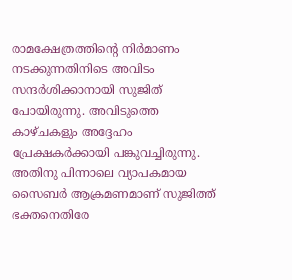രാമക്ഷേത്രത്തിന്‍റെ നിര്‍മാണം നടക്കുന്നതിനിടെ അവിടം സന്ദർശിക്കാനായി സുജിത് പോയിരുന്നു. അവിടുത്തെ കാഴ്ചകളും അദ്ദേഹം പ്രേക്ഷകർക്കായി പങ്കുവച്ചിരുന്നു. അതിനു പിന്നാലെ വ്യാപകമായ സൈബര്‍ ആക്രമണമാണ് സുജിത്ത് ഭക്തനെതിരേ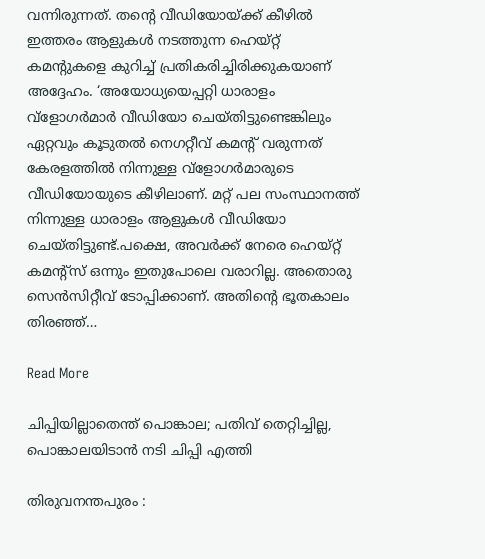വന്നിരുന്നത്. തന്‍റെ വീഡിയോയ്ക്ക് കീഴില്‍ ഇത്തരം ആളുകള്‍ നടത്തുന്ന ഹെയ്റ്റ് കമന്‍റുകളെ കുറിച്ച് പ്രതികരിച്ചിരിക്കുകയാണ് അദ്ദേഹം. ‘അയോധ്യയെപ്പറ്റി ധാരാളം വ്‌ളോഗര്‍മാര്‍ വീഡിയോ ചെയ്തിട്ടുണ്ടെങ്കിലും ഏറ്റവും കൂടുതല്‍ നെഗറ്റീവ് കമന്‍റ് വരുന്നത് കേരളത്തില്‍ നിന്നുള്ള വ്‌ളോഗര്‍മാരുടെ വീഡിയോയുടെ കീഴിലാണ്. മറ്റ് പല സംസ്ഥാനത്ത് നിന്നുള്ള ധാരാളം ആളുകള്‍ വീഡിയോ ചെയ്തിട്ടുണ്ട്.പക്ഷെ, അവര്‍ക്ക് നേരെ ഹെയ്റ്റ് കമന്‍റ്സ് ഒന്നും ഇതുപോലെ വരാറില്ല. അതൊരു സെന്‍സിറ്റീവ് ടോപ്പിക്കാണ്. അതിന്‍റെ ഭൂതകാലം തിരഞ്ഞ്…

Read More

ചിപ്പിയില്ലാതെന്ത് പൊങ്കാല; പതിവ് തെറ്റിച്ചില്ല, പൊങ്കാലയിടാൻ നടി ചിപ്പി എത്തി

തിരുവനന്തപുരം :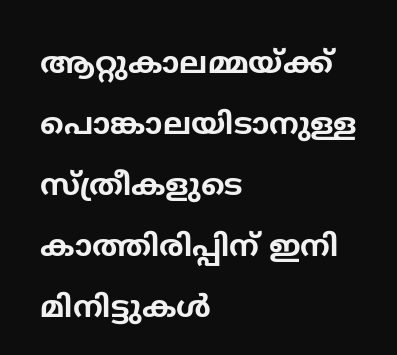ആറ്റുകാലമ്മയ്ക്ക് പൊങ്കാലയിടാനുള്ള സ്ത്രീകളുടെ കാത്തിരിപ്പിന് ഇനി മിനിട്ടുകൾ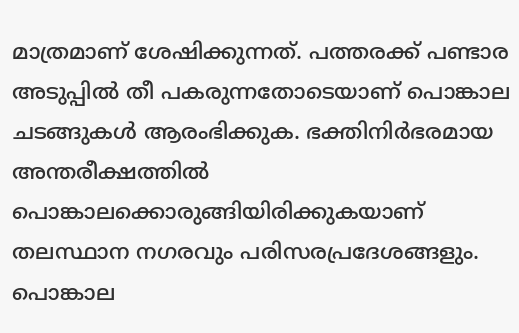മാത്രമാണ് ശേഷിക്കുന്നത്. പത്തരക്ക് പണ്ടാര അടുപ്പിൽ തീ പകരുന്നതോടെയാണ് പൊങ്കാല ചടങ്ങുകൾ ആരംഭിക്കുക. ഭക്തിനിര്‍ഭരമായ അന്തരീക്ഷത്തില്‍ പൊങ്കാലക്കൊരുങ്ങിയിരിക്കുകയാണ് തലസ്ഥാന നഗരവും പരിസരപ്രദേശങ്ങളും. പൊങ്കാല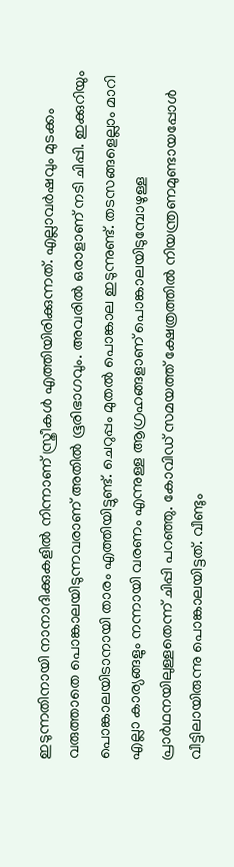ഇടുന്നതിനായി നാനാദിക്കുകളിൽ നിന്നാണ് സ്ത്രീകൾ എത്തിയിരിക്കുന്നത്. എല്ലാവർഷവും മുടക്കം വരുത്താതെ പൊങ്കാലയിടുന്നവരാണ് അതിൽ ഭൂരിഭാഗവും. അവരിൽ ഒരാളാണ് നടി ചിപ്പി. ഇക്കുറിയും പൊങ്കാലയിടാനായി താരം എത്തിയിട്ടുണ്ട്. ചെറുപ്പം മുതൽ പൊങ്കാല ഇടുന്നുണ്ട്. തടസങ്ങളെല്ലാം മാറി എല്ലാ കാര്യങ്ങളും നന്നായി വരണം എന്നുള്ള ആഗ്രഹങ്ങളാണ് പൊങ്കാലയിടുമ്പോഴുള്ള പ്രാർഥനയിലുള്ളതെന്ന് ചിപ്പി പറഞ്ഞു. കോവിഡ് സമയത്ത് ക്ഷേത്രത്തിൽ നിയന്ത്രണമുണ്ടായപ്പോൾ വീട്ടിലായിരുന്നു പൊങ്കാലയിട്ടത്. വീണ്ടും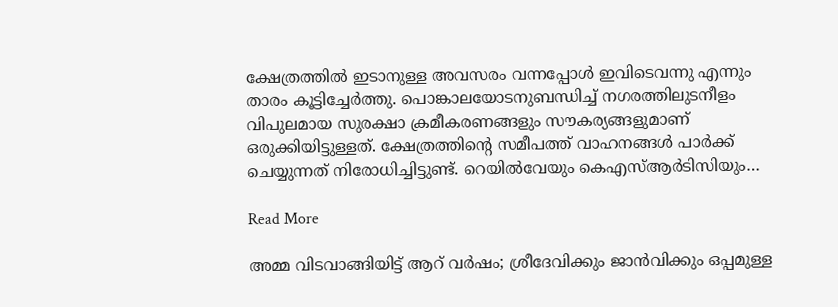ക്ഷേത്രത്തിൽ ഇടാനുള്ള അവസരം വന്നപ്പോൾ ഇവിടെവന്നു എന്നും താരം കൂട്ടിച്ചേർത്തു. പൊങ്കാലയോടനുബന്ധിച്ച് നഗരത്തിലുടനീളം വിപുലമായ സുരക്ഷാ ക്രമീകരണങ്ങളും സൗകര്യങ്ങളുമാണ് ഒരുക്കിയിട്ടുള്ളത്. ക്ഷേത്രത്തിന്‍റെ സമീപത്ത് വാഹനങ്ങൾ പാർക്ക് ചെയ്യുന്നത് നിരോധിച്ചിട്ടുണ്ട്. റെയിൽവേയും കെഎസ്ആർടിസിയും…

Read More

അമ്മ വിടവാങ്ങിയിട്ട് ആറ് വർഷം; ശ്രീദേവിക്കും ജാൻവിക്കും ഒപ്പമുള്ള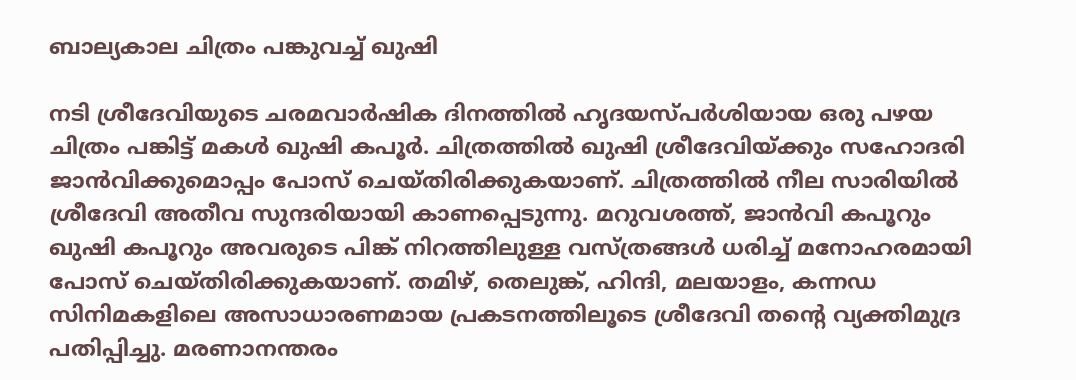ബാല്യകാല ചിത്രം പങ്കുവച്ച് ഖുഷി

നടി ശ്രീദേവിയുടെ ചരമവാർഷിക ദിനത്തിൽ ഹൃദയസ്പർശിയായ ഒരു പഴയ ചിത്രം പങ്കിട്ട് മകൾ ഖുഷി കപൂർ. ചിത്രത്തിൽ ഖുഷി ശ്രീദേവിയ്ക്കും സഹോദരി ജാൻവിക്കുമൊപ്പം പോസ് ചെയ്തിരിക്കുകയാണ്. ചിത്രത്തിൽ നീല സാരിയിൽ ശ്രീദേവി അതീവ സുന്ദരിയായി കാണപ്പെടുന്നു. മറുവശത്ത്, ജാൻവി കപൂറും ഖുഷി കപൂറും അവരുടെ പിങ്ക് നിറത്തിലുള്ള വസ്ത്രങ്ങൾ ധരിച്ച് മനോഹരമായി പോസ് ചെയ്തിരിക്കുകയാണ്. തമിഴ്, തെലുങ്ക്, ഹിന്ദി, മലയാളം, കന്നഡ സിനിമകളിലെ അസാധാരണമായ പ്രകടനത്തിലൂടെ ശ്രീദേവി തന്‍റെ വ്യക്തിമുദ്ര പതിപ്പിച്ചു. മരണാനന്തരം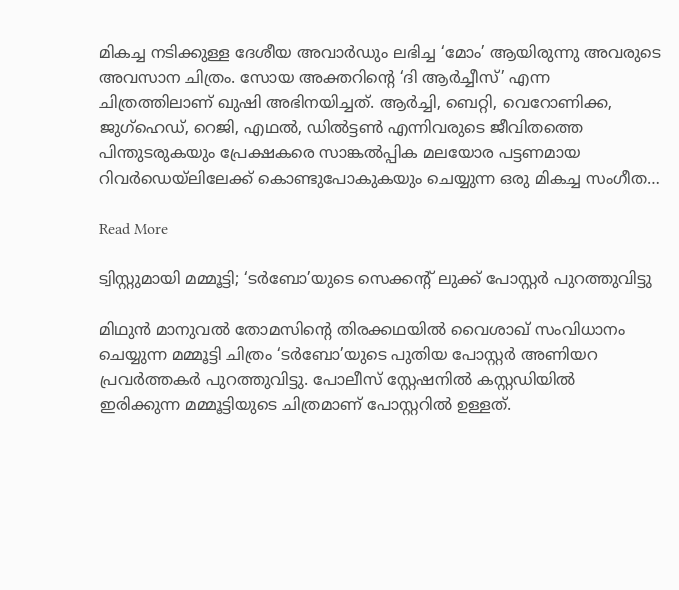മികച്ച നടിക്കുള്ള ദേശീയ അവാർഡും ലഭിച്ച ‘മോം’ ആയിരുന്നു അവരുടെ അവസാന ചിത്രം. സോയ അക്തറിൻ്റെ ‘ദി ആർച്ചീസ്’ എന്ന ചിത്രത്തിലാണ് ഖുഷി അഭിനയിച്ചത്. ആർച്ചി, ബെറ്റി, വെറോണിക്ക, ജുഗ്ഹെഡ്, റെജി, എഥൽ, ഡിൽട്ടൺ എന്നിവരുടെ ജീവിതത്തെ പിന്തുടരുകയും പ്രേക്ഷകരെ സാങ്കൽപ്പിക മലയോര പട്ടണമായ റിവർഡെയ്‌ലിലേക്ക് കൊണ്ടുപോകുകയും ചെയ്യുന്ന ഒരു മികച്ച സംഗീത…

Read More

ട്വിസ്റ്റുമായി മമ്മൂട്ടി; ‘ടർബോ’യുടെ സെക്കന്‍റ് ലുക്ക് പോസ്റ്റർ പുറത്തുവിട്ടു

മിഥുൻ മാനുവൽ തോമസിന്‍റെ തിരക്കഥയിൽ വൈശാഖ് സംവിധാനം ചെയ്യുന്ന മമ്മൂട്ടി ചിത്രം ‘ടർബോ’യുടെ പുതിയ പോസ്റ്റർ അണിയറ പ്രവർത്തകർ പുറത്തുവിട്ടു. പോലീസ് സ്റ്റേഷനിൽ കസ്റ്റഡിയിൽ ഇരിക്കുന്ന മമ്മൂട്ടിയുടെ ചിത്രമാണ് പോസ്റ്ററിൽ ഉള്ളത്.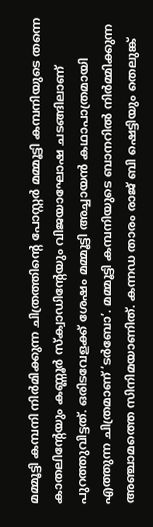മമ്മൂട്ടി കമ്പനി നിർമിക്കുന്ന ചിത്രത്തിന്‍റെ പോസ്റ്റർ മമ്മൂട്ടി കമ്പനിയുടെ തന്നെ കാതലിന്‍റേയും കണ്ണൂർ സ്‌ക്വാഡിന്‍റേയും വിജയാഘോഷ ചടങ്ങിലാണ് പുറത്തുവിട്ടത്. ഒരിടവേളക്ക് ശേഷം മമ്മൂട്ടി അച്ചായൻ കഥാപാത്രമായി എത്തുന്ന ചിത്രമാണ് ‘ടർബോ’. മമ്മൂട്ടി കമ്പനിയുടെ ബാനറിൽ നിർമ്മിക്കുന്ന അഞ്ചാമത്തെ സിനിമയാണിത്. കന്നഡ താരം രാജ് ബി ഷെട്ടിയും തെലുങ്ക്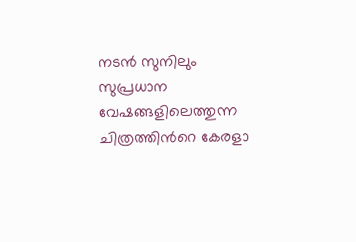നടൻ സുനിലും സുപ്രധാന വേഷങ്ങളിലെത്തുന്ന ചിത്രത്തിന്‍റെ കേരളാ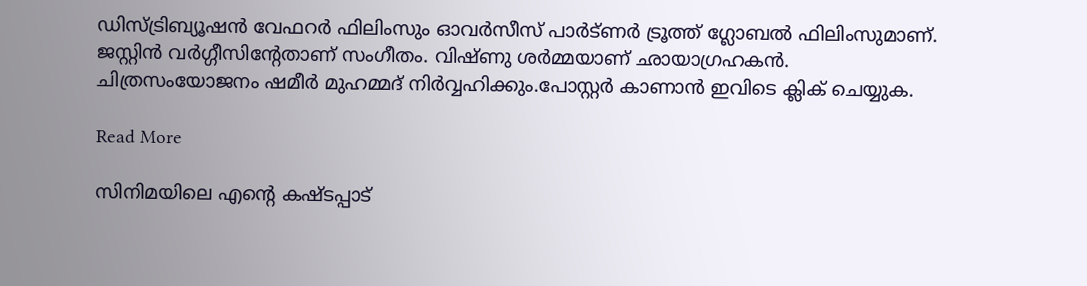ഡിസ്ട്രിബ്യൂഷൻ വേഫറർ ഫിലിംസും ഓവർസീസ് പാർട്ണർ ട്രൂത്ത് ഗ്ലോബൽ ഫിലിംസുമാണ്. ജസ്റ്റിൻ വർഗ്ഗീസിന്‍റേതാണ് സംഗീതം. വിഷ്ണു ശർമ്മയാണ് ഛായാഗ്രഹകൻ. ചിത്രസംയോജനം ഷമീർ മുഹമ്മദ് നിർവ്വഹിക്കും.പോസ്റ്റർ കാണാൻ ഇവിടെ ക്ലിക് ചെയ്യുക.

Read More

സിനിമയിലെ എന്‍റെ കഷ്ടപ്പാട്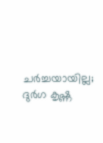ചർച്ചയായില്ല; ദുര്‍ഗ കൃഷ്ണ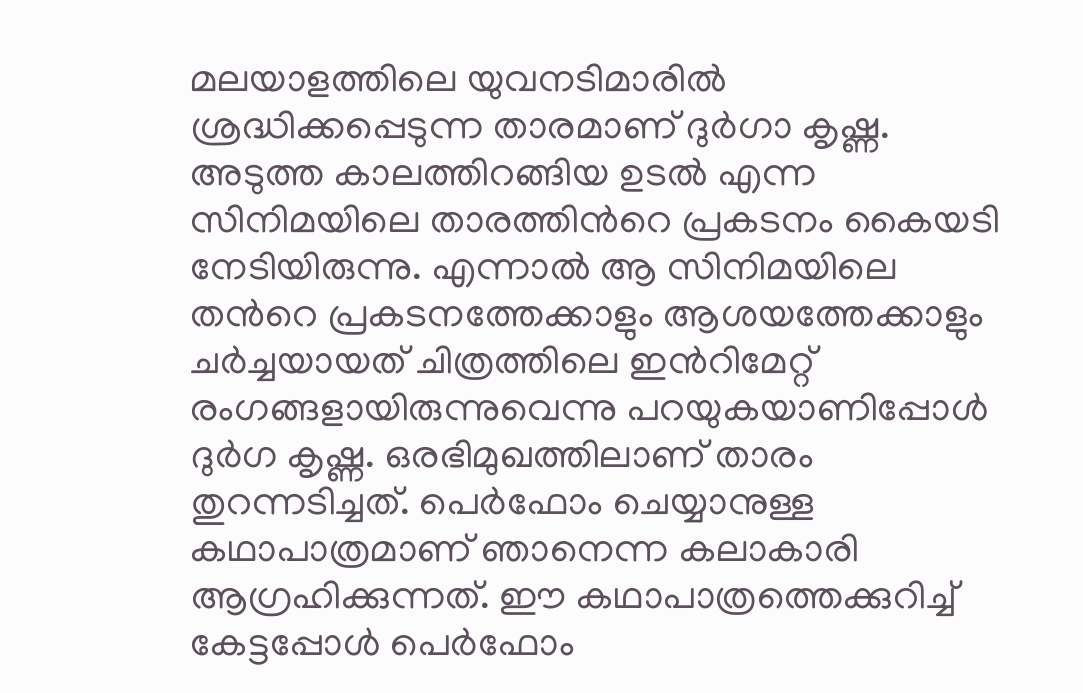മലയാളത്തിലെ യുവനടിമാരില്‍ ശ്രദ്ധിക്കപ്പെടുന്ന താരമാണ് ദുര്‍ഗാ കൃഷ്ണ. അടുത്ത കാലത്തിറങ്ങിയ ഉടല്‍ എന്ന സിനിമയിലെ താരത്തിന്‍റെ പ്രകടനം കൈയടി നേടിയിരുന്നു. എന്നാല്‍ ആ സിനിമയിലെ തന്‍റെ പ്രകടനത്തേക്കാളും ആശയത്തേക്കാളും ചര്‍ച്ചയായത് ചിത്രത്തിലെ ഇന്‍റിമേറ്റ് രംഗങ്ങളായിരുന്നുവെന്നു പറയുകയാണിപ്പോൾ ദുര്‍ഗ കൃഷ്ണ. ഒരഭിമുഖത്തിലാണ് താരം തുറന്നടിച്ചത്. പെര്‍ഫോം ചെയ്യാനുള്ള കഥാപാത്രമാണ് ഞാനെന്ന കലാകാരി ആഗ്രഹിക്കുന്നത്. ഈ കഥാപാത്രത്തെക്കുറിച്ച് കേട്ടപ്പോള്‍ പെര്‍ഫോം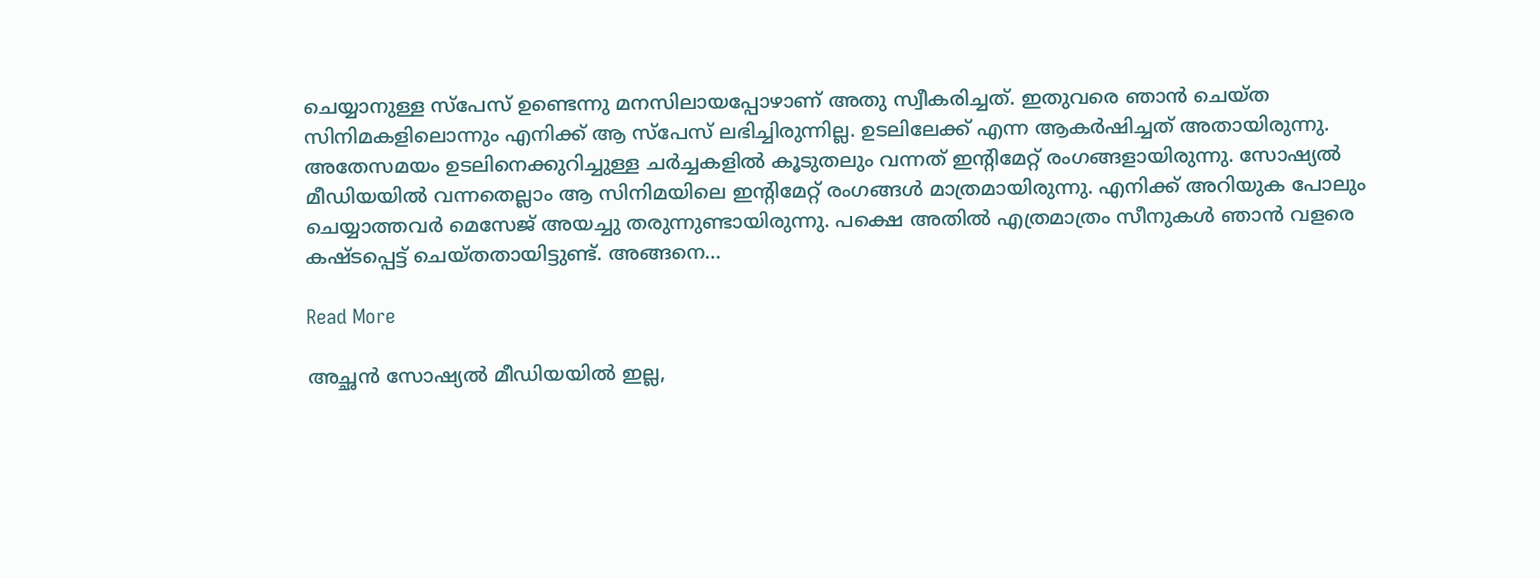ചെയ്യാനുള്ള സ്‌പേസ് ഉണ്ടെന്നു മനസിലായപ്പോഴാണ് അതു സ്വീകരിച്ചത്. ഇതുവരെ ഞാന്‍ ചെയ്ത സിനിമകളിലൊന്നും എനിക്ക് ആ സ്‌പേസ് ലഭിച്ചിരുന്നില്ല. ഉടലിലേക്ക് എന്ന ആകര്‍ഷിച്ചത് അതായിരുന്നു. അതേസമയം ഉടലിനെക്കുറിച്ചുള്ള ചര്‍ച്ചകളില്‍ കൂടുതലും വന്നത് ഇന്‍റിമേറ്റ് രംഗങ്ങളായിരുന്നു. സോഷ്യല്‍ മീഡിയയിൽ വന്നതെല്ലാം ആ സിനിമയിലെ ഇന്‍റിമേറ്റ് രംഗങ്ങൾ മാത്രമായിരുന്നു. എനിക്ക് അറിയുക പോലും ചെയ്യാത്തവര്‍ മെസേജ് അയച്ചു തരുന്നുണ്ടായിരുന്നു. പക്ഷെ അതില്‍ എത്രമാത്രം സീനുകള്‍ ഞാന്‍ വളരെ കഷ്ടപ്പെട്ട് ചെയ്തതായിട്ടുണ്ട്. അങ്ങനെ…

Read More

അച്ഛൻ സോഷ്യൽ മീഡിയയിൽ ഇല്ല,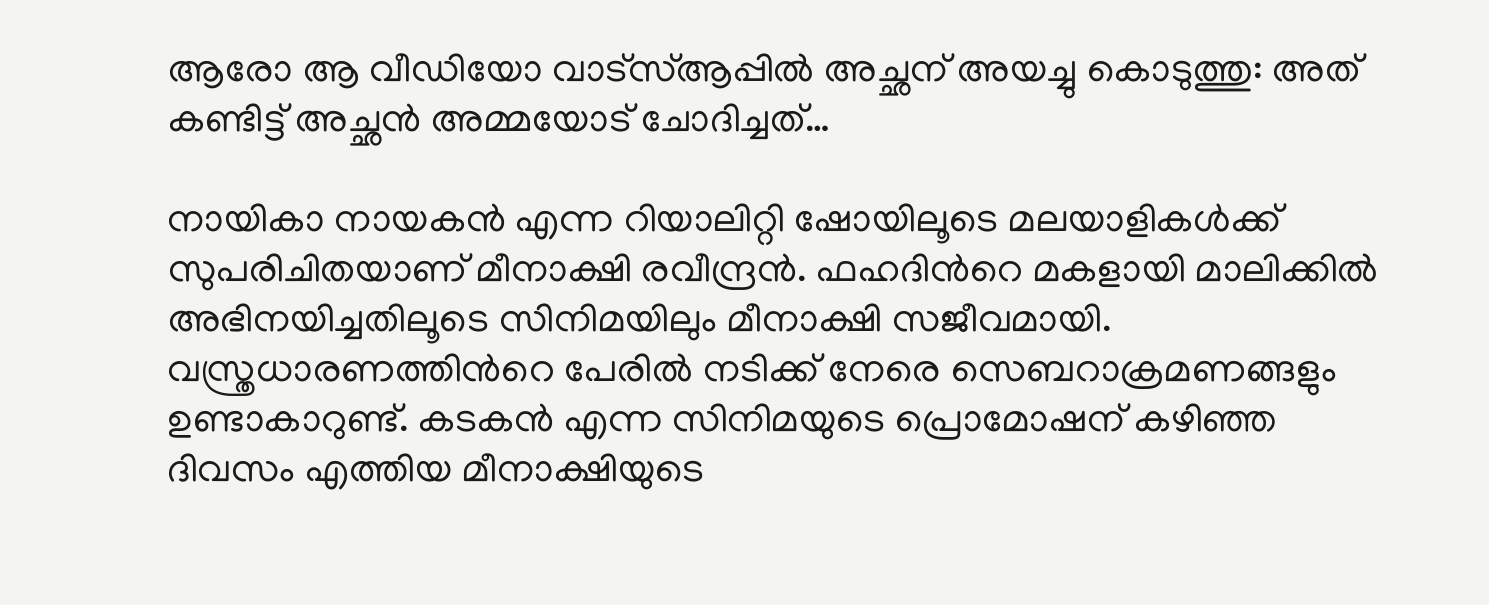ആരോ ആ വീഡിയോ വാട്സ്ആപ്പിൽ അച്ഛന് അയച്ചു കൊടുത്തു: അത് കണ്ടിട്ട് അച്ഛൻ അമ്മയോട് ചോദിച്ചത്…

നായികാ നായകൻ എന്ന റിയാലിറ്റി ഷോയിലൂടെ മലയാളികൾക്ക് സുപരിചിതയാണ് മീനാക്ഷി രവീന്ദ്രൻ. ഫഹദിന്‍റെ മകളായി മാലിക്കിൽ അഭിനയിച്ചതിലൂടെ സിനിമയിലും മീനാക്ഷി സജീവമായി. വസ്ത്രധാരണത്തിന്‍റെ പേരിൽ നടിക്ക് നേരെ സെബറാക്രമണങ്ങളും ഉണ്ടാകാറുണ്ട്. കടകൻ എന്ന സിനിമയുടെ പ്രൊമോഷന് കഴിഞ്ഞ ദിവസം എത്തിയ മീനാക്ഷിയുടെ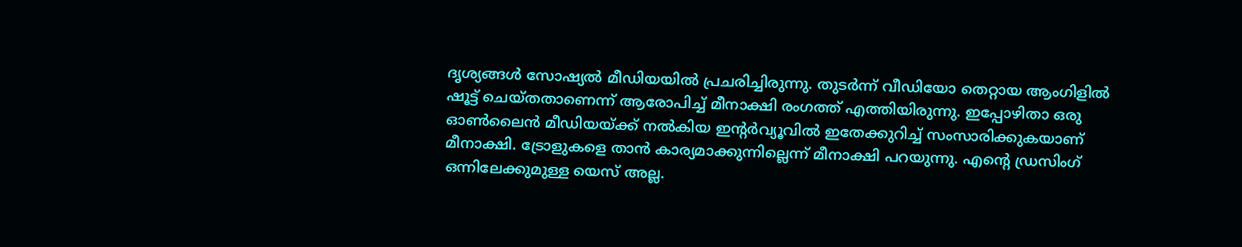ദൃശ്യങ്ങൾ സോഷ്യൽ മീഡിയയിൽ പ്രചരിച്ചിരുന്നു. തുടർന്ന് വീഡിയോ തെറ്റായ ആംഗിളിൽ ഷൂട്ട് ചെയ്തതാണെന്ന് ആരോപിച്ച് മീനാക്ഷി രംഗത്ത് എത്തിയിരുന്നു. ഇപ്പോഴിതാ ഒരു ഓൺലൈൻ മീഡിയയ്ക്ക് നൽകിയ ഇന്‍റർവ്യൂവിൽ ഇതേക്കുറിച്ച് സംസാരിക്കുകയാണ് മീനാക്ഷി. ട്രോളുകളെ താൻ കാര്യമാക്കുന്നില്ലെന്ന് മീനാക്ഷി പറയുന്നു. എന്‍റെ ഡ്രസിംഗ് ഒന്നിലേക്കുമുള്ള യെസ് അല്ല.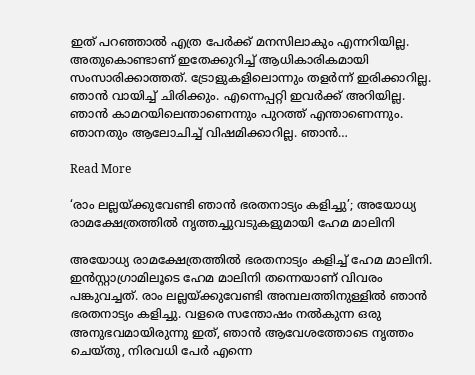ഇത് പറഞ്ഞാൽ എത്ര പേർക്ക് മനസിലാകും എന്നറിയില്ല. അതുകൊണ്ടാണ് ഇതേക്കുറിച്ച് ആധികാരികമായി സംസാരിക്കാത്തത്. ട്രോളുകളിലൊന്നും തളർന്ന് ഇരിക്കാറില്ല. ഞാൻ വായിച്ച് ചിരിക്കും. എന്നെപ്പറ്റി ഇവർക്ക് അറിയില്ല. ഞാൻ കാമറയിലെന്താണെന്നും പുറത്ത് എന്താണെന്നും. ഞാനതും ആലോചിച്ച് വിഷമിക്കാറില്ല. ഞാൻ…

Read More

‘രാം ലല്ലയ്ക്കുവേണ്ടി ഞാന്‍ ഭരതനാട്യം കളിച്ചു’; അയോധ്യ രാമക്ഷേത്രത്തില്‍ നൃത്തച്ചുവടുകളുമായി ഹേമ മാലിനി

അയോധ്യ രാമക്ഷേത്രത്തില്‍ ഭരതനാട്യം കളിച്ച് ഹേമ മാലിനി. ഇൻസ്റ്റാഗ്രാമിലൂടെ ഹേമ മാലിനി തന്നെയാണ് വിവരം പങ്കുവച്ചത്. രാം ലല്ലയ്ക്കുവേണ്ടി അമ്പലത്തിനുള്ളില്‍ ഞാന്‍ ഭരതനാട്യം കളിച്ചു. വളരെ സന്തോഷം നൽകുന്ന ഒരു അനുഭവമായിരുന്നു ഇത്, ഞാന്‍ ആവേശത്തോടെ നൃത്തം ചെയ്തു, നിരവധി പേര്‍ എന്നെ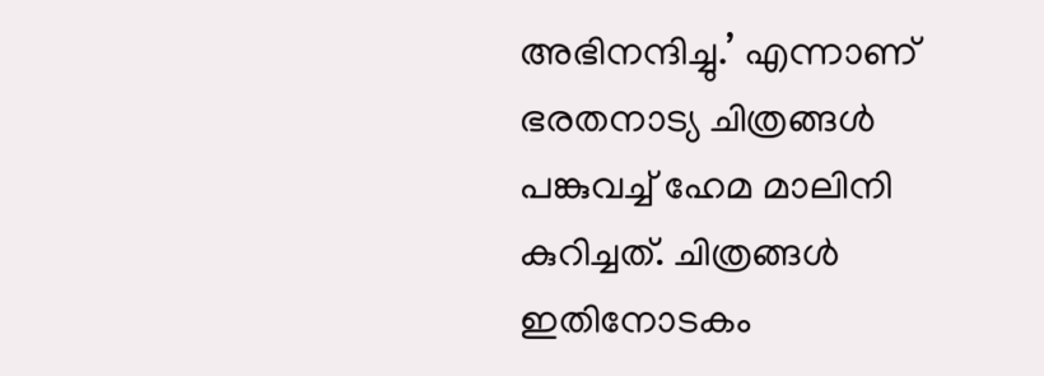അഭിനന്ദിച്ചു.’ എന്നാണ് ഭരതനാട്യ ചിത്രങ്ങള്‍ പങ്കുവച്ച് ഹേമ മാലിനി കുറിച്ചത്. ചിത്രങ്ങൾ ഇതിനോടകം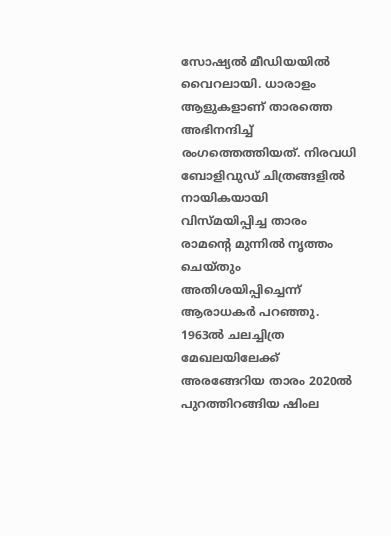സോഷ്യൽ മീഡിയയിൽ വൈറലായി. ധാരാളം ആളുകളാണ് താരത്തെ അഭിനന്ദിച്ച് രംഗത്തെത്തിയത്. നിരവധി ബോളിവുഡ് ചിത്രങ്ങളിൽ നായികയായി വിസ്മയിപ്പിച്ച താരം രാമന്‍റെ മുന്നിൽ നൃത്തം ചെയ്തും അതിശയിപ്പിച്ചെന്ന് ആരാധകർ പറഞ്ഞു. 1963ൽ ചലച്ചിത്ര മേഖലയിലേക്ക് അരങ്ങേറിയ താരം 2020ൽ പുറത്തിറങ്ങിയ ഷിംല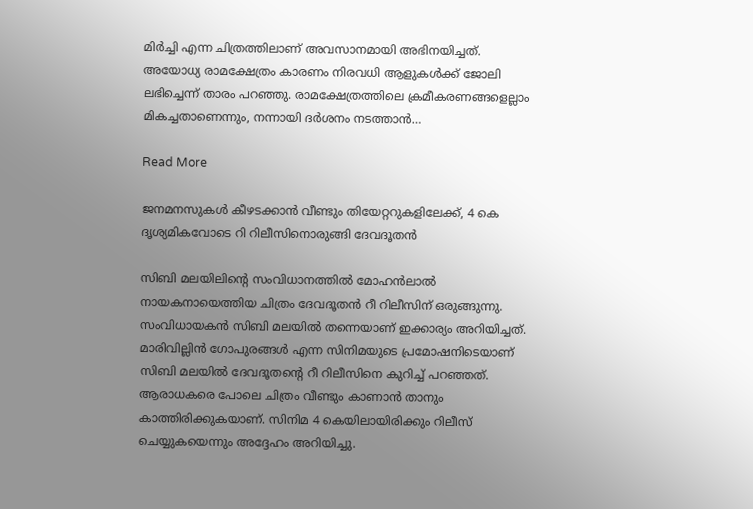മിർച്ചി എന്ന ചിത്രത്തിലാണ് അവസാനമായി അഭിനയിച്ചത്. അയോധ്യ രാമക്ഷേത്രം കാരണം നിരവധി ആളുകൾക്ക് ജോലി ലഭിച്ചെന്ന് താരം പറഞ്ഞു. രാമക്ഷേത്രത്തിലെ ക്രമീകരണങ്ങളെല്ലാം മികച്ചതാണെന്നും, നന്നായി ദർശനം നടത്താൻ…

Read More

ജനമനസുകൾ കീഴടക്കാൻ വീണ്ടും തിയേറ്ററുകളിലേക്ക്, 4 കെ ദൃശ്യമികവോടെ റി റിലീസിനൊരുങ്ങി ദേവദൂതൻ

സിബി മലയിലിന്‍റെ സംവിധാനത്തിൽ മോഹൻലാൽ നായകനായെത്തിയ ചിത്രം ദേവദൂതൻ റീ റിലീസിന് ഒരുങ്ങുന്നു. സംവിധായകൻ സിബി മലയിൽ തന്നെയാണ് ഇക്കാര്യം അറിയിച്ചത്. മാരിവില്ലിൻ ഗോപുരങ്ങള്‍ എന്ന സിനിമയുടെ പ്രമോഷനിടെയാണ് സിബി മലയില്‍ ദേവദൂതന്‍റെ റീ റിലീസിനെ കുറിച്ച് പറഞ്ഞത്. ആരാധകരെ പോലെ ചിത്രം വീണ്ടും കാണാൻ താനും കാത്തിരിക്കുകയാണ്. സിനിമ 4 കെയിലായിരിക്കും റിലീസ് ചെയ്യുകയെന്നും അദ്ദേഹം അറിയിച്ചു.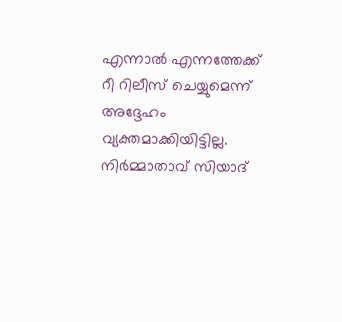എന്നാൽ എന്നത്തേക്ക് റീ റിലീസ് ചെയ്യുമെന്ന് അദ്ദേഹം വ്യക്തമാക്കിയിട്ടില്ല. നിർമ്മാതാവ് സിയാദ്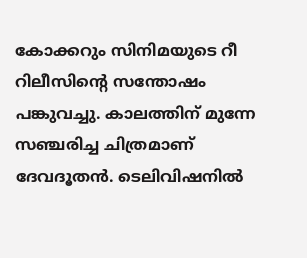കോക്കറും സിനിമയുടെ റീ റിലീസിന്‍റെ സന്തോഷം പങ്കുവച്ചു. കാലത്തിന് മുന്നേ സഞ്ചരിച്ച ചിത്രമാണ് ദേവദൂതൻ. ടെലിവിഷനിൽ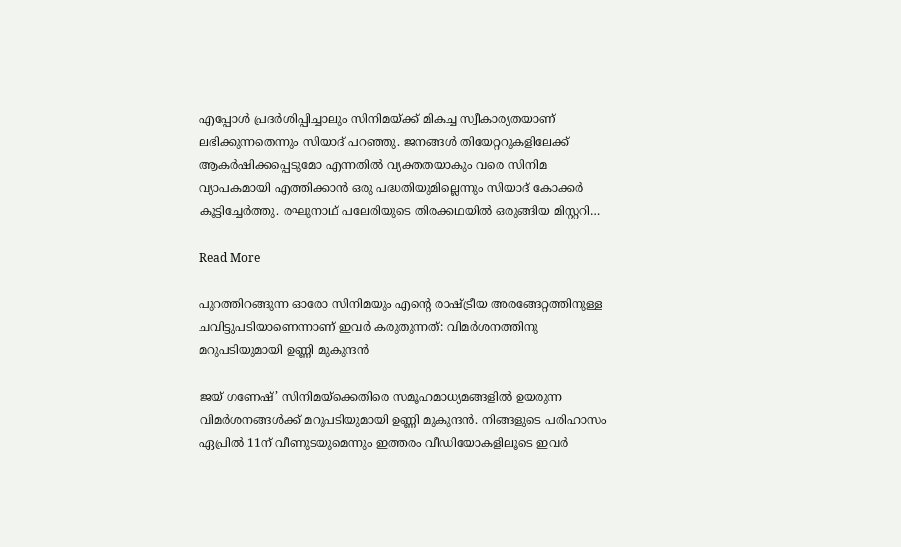എപ്പോൾ പ്രദർശിപ്പിച്ചാലും സിനിമയ്ക്ക് മികച്ച സ്വീകാര്യതയാണ് ലഭിക്കുന്നതെന്നും സിയാദ് പറഞ്ഞു. ജനങ്ങൾ തിയേറ്ററുകളിലേക്ക് ആകർഷിക്കപ്പെടുമോ എന്നതിൽ വ്യക്തതയാകും വരെ സിനിമ വ്യാപകമായി എത്തിക്കാൻ ഒരു പദ്ധതിയുമില്ലെന്നും സിയാദ് കോക്കര്‍ കൂട്ടിച്ചേർത്തു. രഘുനാഥ് പലേരിയുടെ തിരക്കഥയിൽ ഒരുങ്ങിയ മിസ്റ്ററി…

Read More

പുറത്തിറങ്ങുന്ന ഓരോ സിനിമയും എന്‍റെ രാഷ്ട്രീയ അരങ്ങേറ്റത്തിനുള്ള ചവിട്ടുപടിയാണെന്നാണ് ഇവർ കരുതുന്നത്: വിമർശനത്തിനു മറുപടിയുമായി ഉണ്ണി മുകുന്ദൻ

ജയ് ഗണേഷ്’ സിനിമയ്ക്കെതിരെ സമൂഹമാധ്യമങ്ങളിൽ ഉയരുന്ന വിമർശനങ്ങൾക്ക് മറുപടിയുമായി ഉണ്ണി മുകുന്ദൻ. നിങ്ങളുടെ പരിഹാസം ഏപ്രിൽ 11ന് വീണുടയുമെന്നും ഇത്തരം വീഡിയോകളിലൂടെ ഇവർ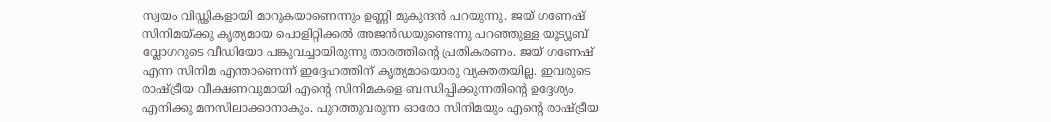സ്വയം വിഡ്ഢികളായി മാറുകയാണെന്നും ഉണ്ണി മുകുന്ദൻ പറയുന്നു. ജയ് ഗണേഷ് സിനിമയ്ക്കു കൃത്യമായ പൊളിറ്റിക്കൽ അജൻഡയുണ്ടെന്നു പറഞ്ഞുള്ള യൂട്യൂബ് വ്ലോഗറുടെ വീഡിയോ പങ്കുവച്ചായിരുന്നു താരത്തിന്‍റെ പ്രതികരണം. ജയ് ഗണേഷ് എന്ന സിനിമ എന്താണെന്ന് ഇദ്ദേഹത്തിന് കൃത്യമായൊരു വ്യക്തതയില്ല. ഇവരുടെ രാഷ്ട്രീയ വീക്ഷണവുമായി എന്‍റെ സിനിമകളെ ബന്ധിപ്പിക്കുന്നതിന്‍റെ ഉദ്ദേശ്യം എനിക്കു മനസിലാക്കാനാകും. പുറത്തുവരുന്ന ഓരോ സിനിമയും എന്‍റെ രാഷ്ട്രീയ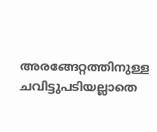അരങ്ങേറ്റത്തിനുള്ള ചവിട്ടുപടിയല്ലാതെ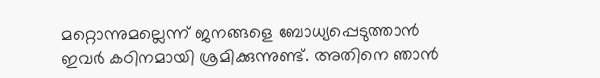മറ്റൊന്നുമല്ലെന്ന് ജനങ്ങളെ ബോധ്യപ്പെടുത്താൻ ഇവർ കഠിനമായി ശ്രമിക്കുന്നുണ്ട്. അതിനെ ഞാൻ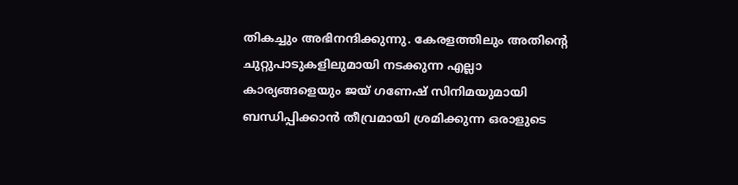തികച്ചും അഭിനന്ദിക്കുന്നു. കേരളത്തിലും അതിന്‍റെ ചുറ്റുപാടുകളിലുമായി നടക്കുന്ന എല്ലാ കാര്യങ്ങളെയും ജയ് ഗണേഷ് സിനിമയുമായി ബന്ധിപ്പിക്കാൻ തീവ്രമായി ശ്രമിക്കുന്ന ഒരാളുടെ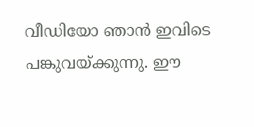വീഡിയോ ഞാൻ ഇവിടെ പങ്കുവയ്ക്കുന്നു. ഈ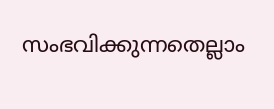സംഭവിക്കുന്നതെല്ലാം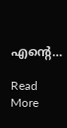എന്‍റെ…

Read More